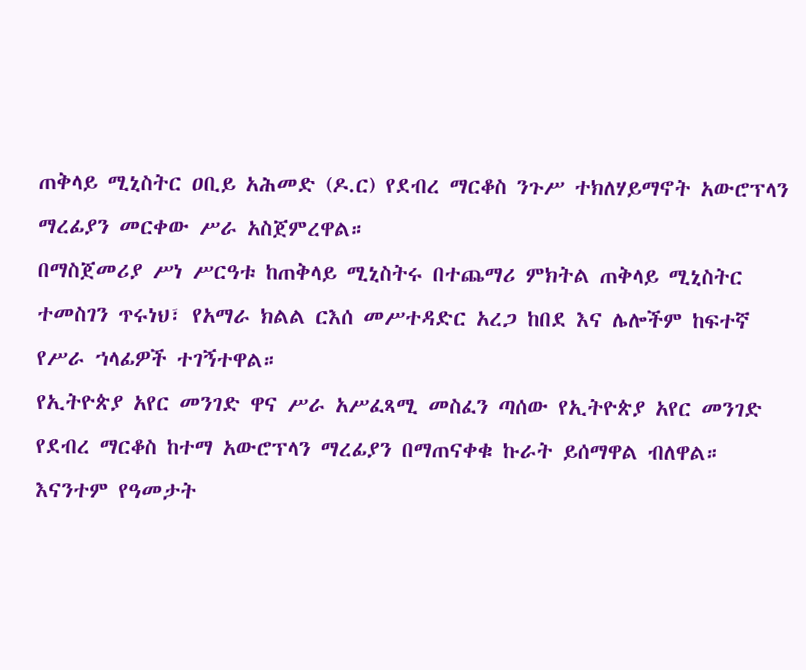ጠቅላይ ሚኒስትር ዐቢይ አሕመድ (ዶ.ር) የደብረ ማርቆስ ንጉሥ ተክለሃይማኖት አውሮፕላን ማረፊያን መርቀው ሥራ አስጀምረዋል።
በማስጀመሪያ ሥነ ሥርዓቱ ከጠቅላይ ሚኒስትሩ በተጨማሪ ምክትል ጠቅላይ ሚኒስትር ተመስገን ጥሩነህ፣ የአማራ ክልል ርእሰ መሥተዳድር አረጋ ከበደ እና ሌሎችም ከፍተኛ የሥራ ኀላፊዎች ተገኝተዋል።
የኢትዮጵያ አየር መንገድ ዋና ሥራ አሥፈጻሚ መስፈን ጣሰው የኢትዮጵያ አየር መንገድ የደብረ ማርቆስ ከተማ አውሮፕላን ማረፊያን በማጠናቀቁ ኩራት ይሰማዋል ብለዋል። እናንተም የዓመታት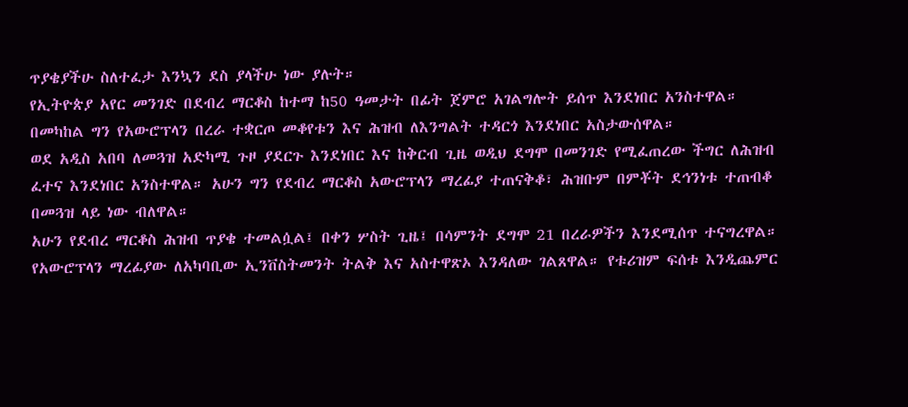ጥያቄያችሁ ስለተፈታ እንኳን ደስ ያላችሁ ነው ያሉት።
የኢትዮጵያ አየር መንገድ በደብረ ማርቆስ ከተማ ከ50 ዓመታት በፊት ጀምሮ አገልግሎት ይሰጥ እንደነበር አንስተዋል። በመካከል ግን የአውሮፕላን በረራ ተቋርጦ መቆየቱን እና ሕዝብ ለእንግልት ተዳርጎ እንደነበር አስታውሰዋል።
ወደ አዲስ አበባ ለመጓዝ አድካሚ ጉዞ ያደርጉ እንደነበር እና ከቅርብ ጊዜ ወዲህ ደግሞ በመንገድ የሚፈጠረው ችግር ለሕዝብ ፈተና እንደነበር አንስተዋል። አሁን ግን የደብረ ማርቆስ አውሮፕላን ማረፊያ ተጠናቅቆ፣ ሕዝቡም በምቾት ደኅንነቱ ተጠብቆ በመጓዝ ላይ ነው ብለዋል።
አሁን የደብረ ማርቆስ ሕዝብ ጥያቄ ተመልሷል፤ በቀን ሦስት ጊዜ፤ በሳምንት ደግሞ 21 በረራዎችን እንደሚሰጥ ተናግረዋል።
የአውሮፕላን ማረፊያው ለአካባቢው ኢንቨስትመንት ትልቅ እና አስተዋጽኦ እንዳለው ገልጸዋል። የቱሪዝም ፍሰቱ እንዲጨምር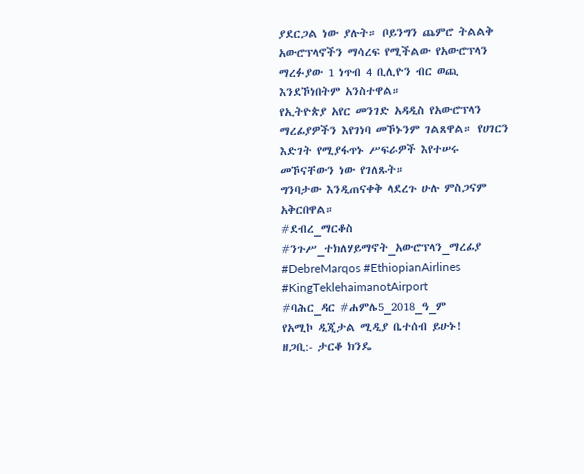ያደርጋል ነው ያሉት። ቦይንግን ጨምሮ ትልልቅ አውሮፕላኖችን ማሳረፍ የሚችልው የአውሮፕላን ማረፉያው 1 ነጥብ 4 ቢሊዮን ብር ወጪ እንደኾነበትም አንስተዋል።
የኢትዮጵያ አየር መንገድ አዳዲስ የአውሮፕላን ማረፊያዎችን እየገነባ መኾኑንም ገልጸዋል። የሀገርን እድገት የሚያፋጥኑ ሥፍራዎች እየተሠሩ መኾናቸውን ነው የገለጹት።
ግንባታው እንዲጠናቀቅ ላደረጉ ሁሉ ምስጋናም አቅርበዋል።
#ደብረ_ማርቆስ #ንጉሥ_ተክለሃይማኖት_አውሮፕላን_ማረፊያ #DebreMarqos #EthiopianAirlines #KingTeklehaimanotAirport
#ባሕር_ዳር #ሐምሌ5_2018_ዓ_ም
የአሚኮ ዲጂታል ሚዲያ ቤተሰብ ይሁኑ!
ዘጋቢ:- ታርቆ ክንዴ